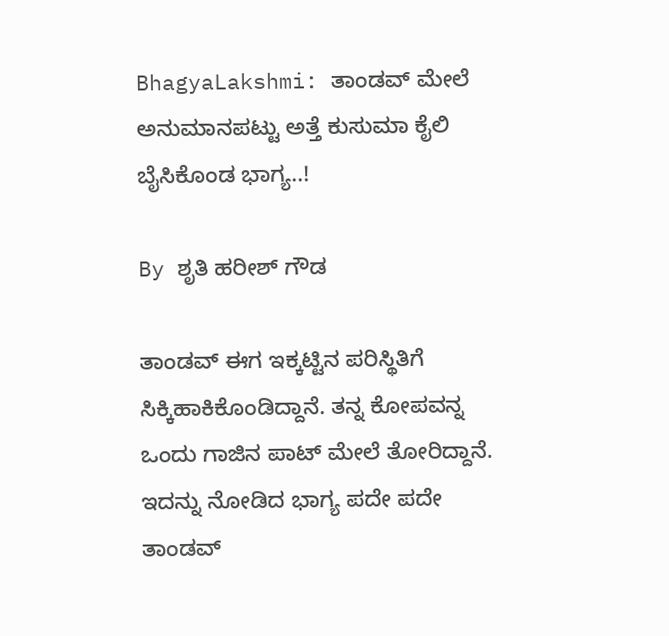BhagyaLakshmi: ತಾಂಡವ್ ಮೇಲೆ ಅನುಮಾನಪಟ್ಟು ಅತ್ತೆ ಕುಸುಮಾ ಕೈಲಿ ಬೈಸಿಕೊಂಡ ಭಾಗ್ಯ..!

By ಶೃತಿ ಹರೀಶ್ ಗೌಡ

ತಾಂಡವ್ ಈಗ ಇಕ್ಕಟ್ಟಿನ ಪರಿಸ್ಥಿತಿಗೆ ಸಿಕ್ಕಿಹಾಕಿಕೊಂಡಿದ್ದಾನೆ. ತನ್ನ ಕೋಪವನ್ನ ಒಂದು ಗಾಜಿನ ಪಾಟ್ ಮೇಲೆ ತೋರಿದ್ದಾನೆ. ಇದನ್ನು ನೋಡಿದ ಭಾಗ್ಯ ಪದೇ ಪದೇ ತಾಂಡವ್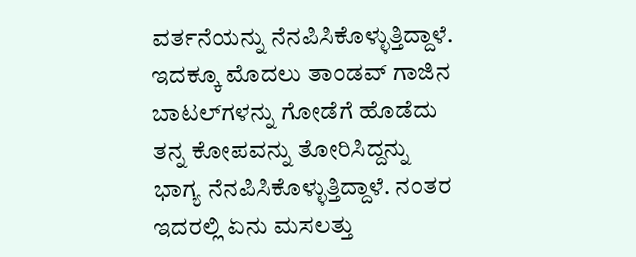ವರ್ತನೆಯನ್ನು ನೆನಪಿಸಿಕೊಳ್ಳುತ್ತಿದ್ದಾಳೆ. ಇದಕ್ಕೂ ಮೊದಲು ತಾಂಡವ್ ಗಾಜಿನ ಬಾಟಲ್‌ಗಳನ್ನು ಗೋಡೆಗೆ ಹೊಡೆದು ತನ್ನ ಕೋಪವನ್ನು ತೋರಿಸಿದ್ದನ್ನು ಭಾಗ್ಯ ನೆನಪಿಸಿಕೊಳ್ಳುತ್ತಿದ್ದಾಳೆ. ನಂತರ ಇದರಲ್ಲಿ ಏನು ಮಸಲತ್ತು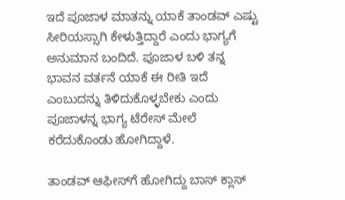ಇದೆ ಪೂಜಾಳ ಮಾತನ್ನು ಯಾಕೆ ತಾಂಡವ್ ಎಷ್ಟು ಸೀರಿಯಸ್ಸಾಗಿ ಕೇಳುತ್ತಿದ್ದಾರೆ ಎಂದು ಭಾಗ್ಯಗೆ ಅನುಮಾನ ಬಂದಿದೆ. ಪೂಜಾಳ ಬಳಿ ತನ್ನ ಭಾವನ ವರ್ತನೆ ಯಾಕೆ ಈ ರೀತಿ ಇದೆ ಎಂಬುದನ್ನು ತಿಳಿದುಕೊಳ್ಳಬೇಕು ಎಂದು ಪೂಜಾಳನ್ನ ಭಾಗ್ಯ ಟೆರೇಸ್ ಮೇಲೆ ಕರೆದುಕೊಂಡು ಹೋಗಿದ್ದಾಳೆ.

ತಾಂಡವ್ ಆಫೀಸ್‌ಗೆ ಹೋಗಿದ್ದು ಬಾಸ್ ಕ್ಲಾಸ್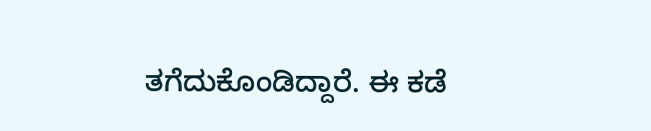ತಗೆದುಕೊಂಡಿದ್ದಾರೆ. ಈ ಕಡೆ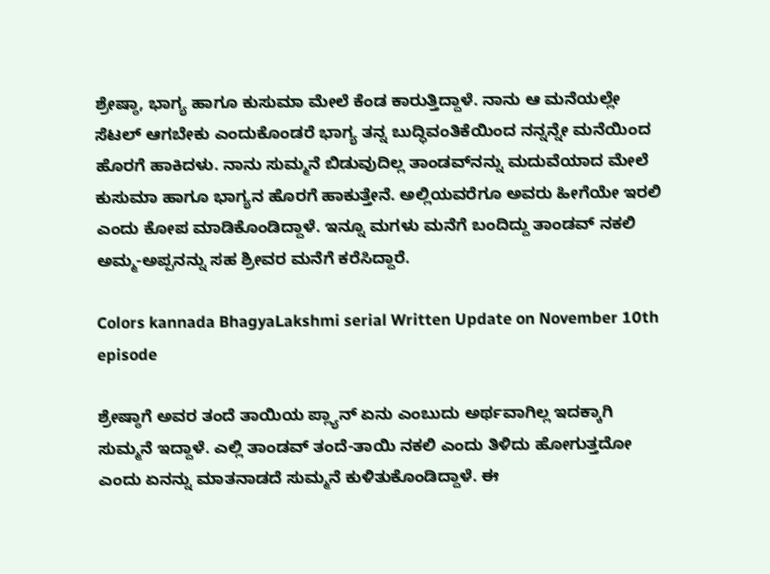ಶ್ರೇಷ್ಠಾ, ಭಾಗ್ಯ ಹಾಗೂ ಕುಸುಮಾ ಮೇಲೆ ಕೆಂಡ ಕಾರುತ್ತಿದ್ದಾಳೆ. ನಾನು ಆ ಮನೆಯಲ್ಲೇ ಸೆಟಲ್ ಆಗಬೇಕು ಎಂದುಕೊಂಡರೆ ಭಾಗ್ಯ ತನ್ನ ಬುದ್ಧಿವಂತಿಕೆಯಿಂದ ನನ್ನನ್ನೇ ಮನೆಯಿಂದ ಹೊರಗೆ ಹಾಕಿದಳು. ನಾನು ಸುಮ್ಮನೆ ಬಿಡುವುದಿಲ್ಲ ತಾಂಡವ್‌ನನ್ನು ಮದುವೆಯಾದ ಮೇಲೆ ಕುಸುಮಾ ಹಾಗೂ ಭಾಗ್ಯನ ಹೊರಗೆ ಹಾಕುತ್ತೇನೆ. ಅಲ್ಲಿಯವರೆಗೂ ಅವರು ಹೀಗೆಯೇ ಇರಲಿ ಎಂದು ಕೋಪ ಮಾಡಿಕೊಂಡಿದ್ದಾಳೆ. ಇನ್ನೂ ಮಗಳು ಮನೆಗೆ ಬಂದಿದ್ದು ತಾಂಡವ್ ನಕಲಿ ಅಮ್ಮ-ಅಪ್ಪನನ್ನು ಸಹ ಶ್ರೀವರ ಮನೆಗೆ ಕರೆಸಿದ್ದಾರೆ.

Colors kannada BhagyaLakshmi serial Written Update on November 10th episode

ಶ್ರೇಷ್ಠಾಗೆ ಅವರ ತಂದೆ ತಾಯಿಯ ಪ್ಲ್ಯಾನ್ ಏನು ಎಂಬುದು ಅರ್ಥವಾಗಿಲ್ಲ ಇದಕ್ಕಾಗಿ ಸುಮ್ಮನೆ ಇದ್ದಾಳೆ. ಎಲ್ಲಿ ತಾಂಡವ್ ತಂದೆ-ತಾಯಿ ನಕಲಿ ಎಂದು ತಿಳಿದು ಹೋಗುತ್ತದೋ ಎಂದು ಏನನ್ನು ಮಾತನಾಡದೆ ಸುಮ್ಮನೆ ಕುಳಿತುಕೊಂಡಿದ್ದಾಳೆ. ಈ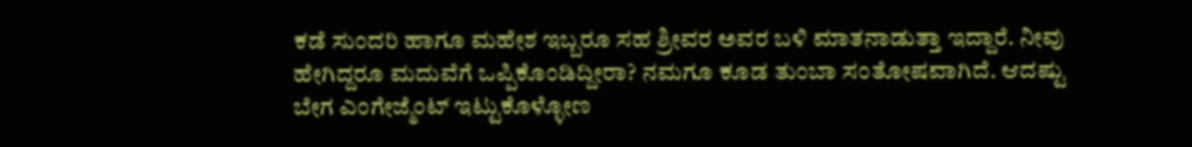ಕಡೆ ಸುಂದರಿ ಹಾಗೂ ಮಹೇಶ ಇಬ್ಬರೂ ಸಹ ಶ್ರೀವರ ಅವರ ಬಳಿ ಮಾತನಾಡುತ್ತಾ ಇದ್ದಾರೆ. ನೀವು ಹೇಗಿದ್ದರೂ ಮದುವೆಗೆ ಒಪ್ಪಿಕೊಂಡಿದ್ದೀರಾ? ನಮಗೂ ಕೂಡ ತುಂಬಾ ಸಂತೋಷವಾಗಿದೆ. ಆದಷ್ಟು ಬೇಗ ಎಂಗೇಜ್ಮೆಂಟ್ ಇಟ್ಟುಕೊಳ್ಳೋಣ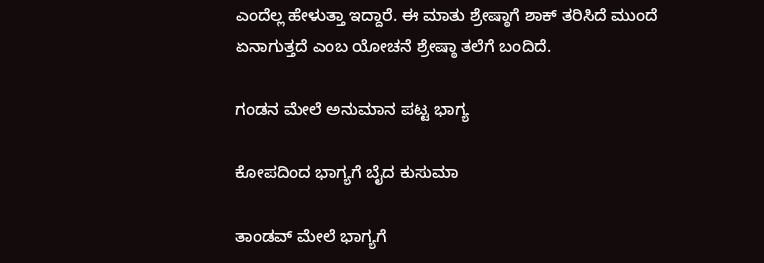ಎಂದೆಲ್ಲ ಹೇಳುತ್ತಾ ಇದ್ದಾರೆ. ಈ ಮಾತು ಶ್ರೇಷ್ಠಾಗೆ ಶಾಕ್ ತರಿಸಿದೆ ಮುಂದೆ ಏನಾಗುತ್ತದೆ ಎಂಬ ಯೋಚನೆ ಶ್ರೇಷ್ಠಾ ತಲೆಗೆ ಬಂದಿದೆ.

ಗಂಡನ ಮೇಲೆ ಅನುಮಾನ ಪಟ್ಟ ಭಾಗ್ಯ

ಕೋಪದಿಂದ ಭಾಗ್ಯಗೆ ಬೈದ ಕುಸುಮಾ

ತಾಂಡವ್ ಮೇಲೆ ಭಾಗ್ಯಗೆ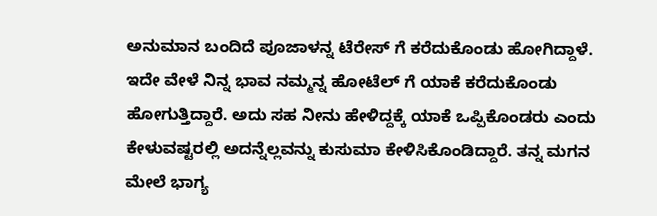ಅನುಮಾನ ಬಂದಿದೆ ಪೂಜಾಳನ್ನ ಟೆರೇಸ್ ಗೆ ಕರೆದುಕೊಂಡು ಹೋಗಿದ್ದಾಳೆ. ಇದೇ ವೇಳೆ ನಿನ್ನ ಭಾವ ನಮ್ಮನ್ನ ಹೋಟೆಲ್ ಗೆ ಯಾಕೆ ಕರೆದುಕೊಂಡು ಹೋಗುತ್ತಿದ್ದಾರೆ. ಅದು ಸಹ ನೀನು ಹೇಳಿದ್ದಕ್ಕೆ ಯಾಕೆ ಒಪ್ಪಿಕೊಂಡರು ಎಂದು ಕೇಳುವಷ್ಟರಲ್ಲಿ ಅದನ್ನೆಲ್ಲವನ್ನು ಕುಸುಮಾ ಕೇಳಿಸಿಕೊಂಡಿದ್ದಾರೆ. ತನ್ನ ಮಗನ ಮೇಲೆ ಭಾಗ್ಯ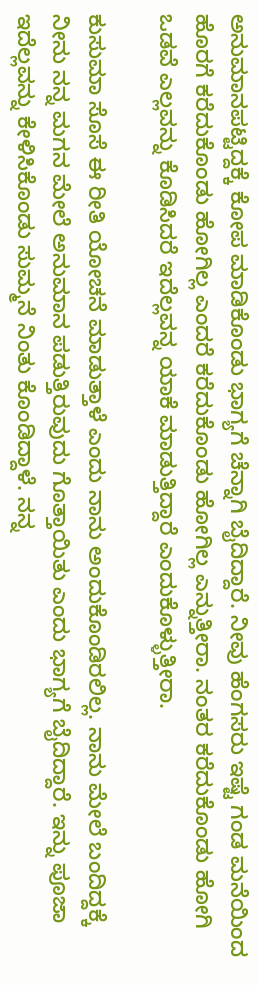ಅನುಮಾನಪಟ್ಟಿದ್ದಕ್ಕೆ ಕೋಪ ಮಾಡಿಕೊಂಡು ಭಾಗ್ಯಗೆ ಚೆನ್ನಾಗಿ ಬೈದಿದ್ದಾರೆ. ನೀವು ಹೆಂಗಸರು ಇಷ್ಟೆ ಗಂಡ ಮನೆಯಿಂದ ಹೊರಗೆ ಕರೆದುಕೊಂಡು ಹೋಗಿಲ್ಲ ಎಂದರೆ ಕರೆದುಕೊಂಡು ಹೋಗಿಲ್ಲ ಎನ್ನುತ್ತೀರಾ. ನಂತರ ಕರೆದುಕೊಂಡು ಹೋಗಿ ಒಡವೆ ಎಲ್ಲವನ್ನು ಕೊಡಿಸಿದರೆ ಇದೆಲ್ಲವನ್ನ ಯಾಕೆ ಮಾಡುತ್ತಿದ್ದಾರೆ ಎಂದುಕೊಳ್ಳುತ್ತೀರಾ.

ಕುಸುಮಾ ಸೊಸೆ ಈ ರೀತಿ ಯೋಚನೆ ಮಾಡುತ್ತಾಳೆ ಎಂದು ನಾನು ಅಂದುಕೊಂಡಿರಲಿಲ್ಲ. ನಾನು ಮೇಲೆ ಬಂದಿದ್ದಕ್ಕೆ ನೀನು ನನ್ನ ಮಗನ ಮೇಲೆ ಅನುಮಾನ ಪಡುತ್ತಿರುವುದು ಗೊತ್ತಾಯಿತು ಎಂದು ಭಾಗ್ಯಗೆ ಬೈದಿದ್ದಾರೆ. ಇನ್ನು ಪೂಜಾ ಇದೆಲ್ಲವನ್ನು ಕೇಳಿಸಿಕೊಂಡು ಸುಮ್ಮನೆ ನಿಂತು ಕೊಂಡಿದ್ದಾಳೆ. ನನ್ನ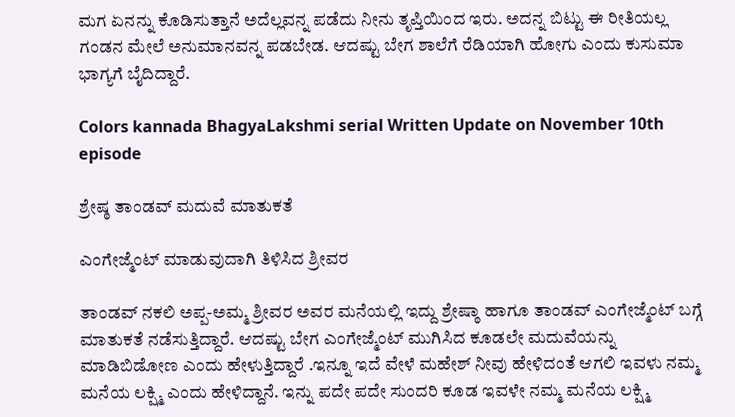ಮಗ ಏನನ್ನು ಕೊಡಿಸುತ್ತಾನೆ ಅದೆಲ್ಲವನ್ನ ಪಡೆದು ನೀನು ತೃಪ್ತಿಯಿಂದ ಇರು. ಅದನ್ನ ಬಿಟ್ಟು ಈ ರೀತಿಯಲ್ಲ ಗಂಡನ ಮೇಲೆ ಅನುಮಾನವನ್ನ ಪಡಬೇಡ. ಆದಷ್ಟು ಬೇಗ ಶಾಲೆಗೆ ರೆಡಿಯಾಗಿ ಹೋಗು ಎಂದು ಕುಸುಮಾ ಭಾಗ್ಯಗೆ ಬೈದಿದ್ದಾರೆ.

Colors kannada BhagyaLakshmi serial Written Update on November 10th episode

ಶ್ರೇಷ್ಠ ತಾಂಡವ್ ಮದುವೆ ಮಾತುಕತೆ

ಎಂಗೇಜ್ಮೆಂಟ್ ಮಾಡುವುದಾಗಿ ತಿಳಿಸಿದ ಶ್ರೀವರ

ತಾಂಡವ್ ನಕಲಿ ಅಪ್ಪ-ಅಮ್ಮ ಶ್ರೀವರ ಅವರ ಮನೆಯಲ್ಲಿ ಇದ್ದು ಶ್ರೇಷ್ಠಾ ಹಾಗೂ ತಾಂಡವ್ ಎಂಗೇಜ್ಮೆಂಟ್ ಬಗ್ಗೆ ಮಾತುಕತೆ ನಡೆಸುತ್ತಿದ್ದಾರೆ. ಆದಷ್ಟು ಬೇಗ ಎಂಗೇಜ್ಮೆಂಟ್ ಮುಗಿಸಿದ ಕೂಡಲೇ ಮದುವೆಯನ್ನು ಮಾಡಿಬಿಡೋಣ ಎಂದು ಹೇಳುತ್ತಿದ್ದಾರೆ .ಇನ್ನೂ ಇದೆ ವೇಳೆ ಮಹೇಶ್ ನೀವು ಹೇಳಿದಂತೆ ಆಗಲಿ ಇವಳು ನಮ್ಮ ಮನೆಯ ಲಕ್ಷ್ಮಿ ಎಂದು ಹೇಳಿದ್ದಾನೆ. ಇನ್ನು ಪದೇ ಪದೇ ಸುಂದರಿ ಕೂಡ ಇವಳೇ ನಮ್ಮ ಮನೆಯ ಲಕ್ಷ್ಮಿ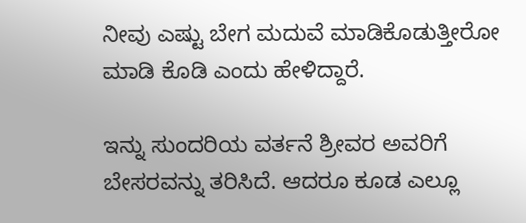ನೀವು ಎಷ್ಟು ಬೇಗ ಮದುವೆ ಮಾಡಿಕೊಡುತ್ತೀರೋ ಮಾಡಿ ಕೊಡಿ ಎಂದು ಹೇಳಿದ್ದಾರೆ.

ಇನ್ನು ಸುಂದರಿಯ ವರ್ತನೆ ಶ್ರೀವರ ಅವರಿಗೆ ಬೇಸರವನ್ನು ತರಿಸಿದೆ. ಆದರೂ ಕೂಡ ಎಲ್ಲೂ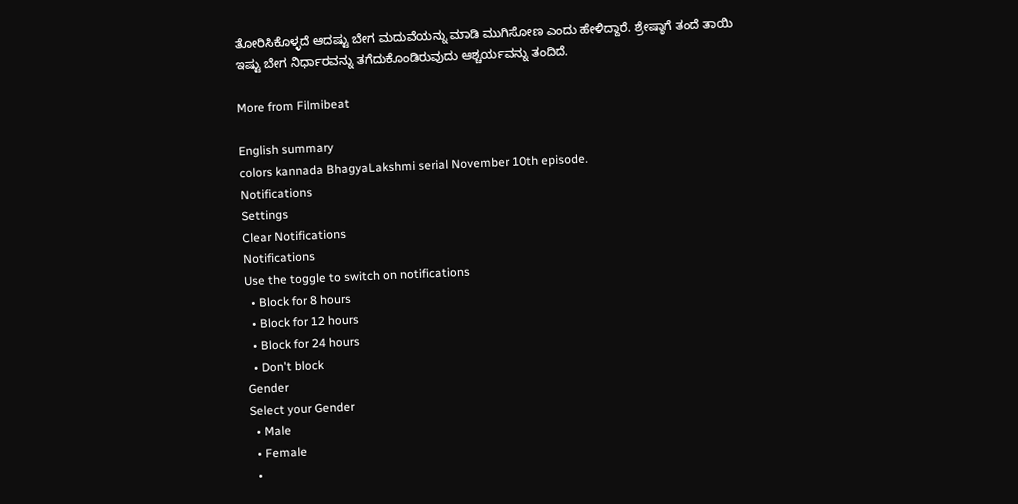ತೋರಿಸಿಕೊಳ್ಳದೆ ಆದಷ್ಟು ಬೇಗ ಮದುವೆಯನ್ನು ಮಾಡಿ ಮುಗಿಸೋಣ ಎಂದು ಹೇಳಿದ್ದಾರೆ. ಶ್ರೇಷ್ಠಾಗೆ ತಂದೆ ತಾಯಿ ಇಷ್ಟು ಬೇಗ ನಿರ್ಧಾರವನ್ನು ತಗೆದುಕೊಂಡಿರುವುದು ಆಶ್ಚರ್ಯವನ್ನು ತಂದಿದೆ.

More from Filmibeat

English summary
colors kannada BhagyaLakshmi serial November 10th episode.
Notifications
Settings
Clear Notifications
Notifications
Use the toggle to switch on notifications
  • Block for 8 hours
  • Block for 12 hours
  • Block for 24 hours
  • Don't block
Gender
Select your Gender
  • Male
  • Female
  •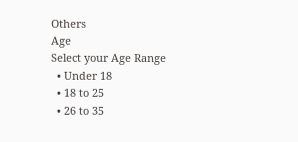Others
Age
Select your Age Range
  • Under 18
  • 18 to 25
  • 26 to 35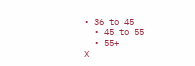• 36 to 45
  • 45 to 55
  • 55+
X